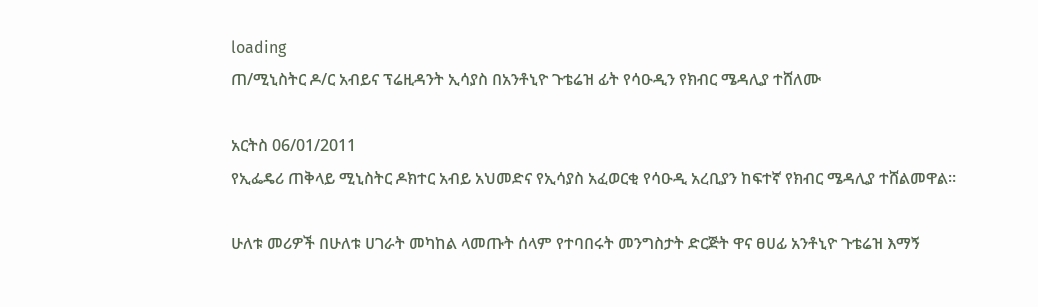loading
ጠ/ሚኒስትር ዶ/ር አብይና ፕሬዚዳንት ኢሳያስ በአንቶኒዮ ጉቴሬዝ ፊት የሳዑዲን የክብር ሜዳሊያ ተሸለሙ

አርትስ 06/01/2011
የኢፌዴሪ ጠቅላይ ሚኒስትር ዶክተር አብይ አህመድና የኢሳያስ አፈወርቂ የሳዑዲ አረቢያን ከፍተኛ የክብር ሜዳሊያ ተሸልመዋል።

ሁለቱ መሪዎች በሁለቱ ሀገራት መካከል ላመጡት ሰላም የተባበሩት መንግስታት ድርጅት ዋና ፀሀፊ አንቶኒዮ ጉቴሬዝ እማኝ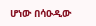ሆነው በሳዑዲው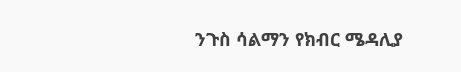ንጉስ ሳልማን የክብር ሜዳሊያ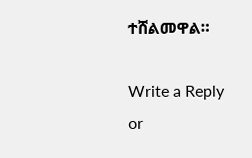ተሸልመዋል።

Write a Reply or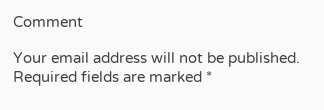Comment

Your email address will not be published. Required fields are marked *